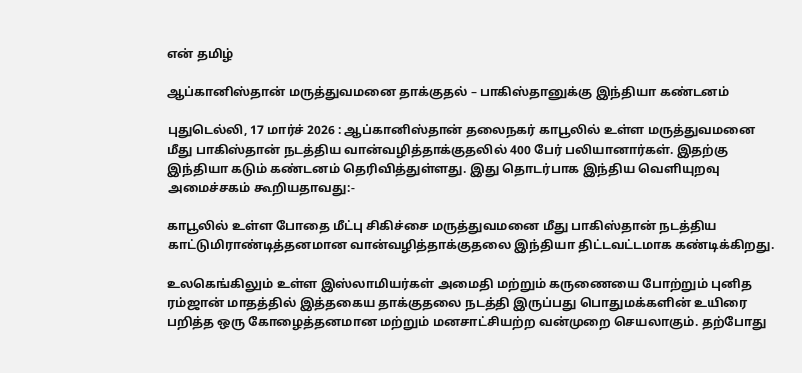என் தமிழ்

ஆப்கானிஸ்தான் மருத்துவமனை தாக்குதல் – பாகிஸ்தானுக்கு இந்தியா கண்டனம்

புதுடெல்லி, 17 மார்ச் 2026 : ஆப்கானிஸ்தான் தலைநகர் காபூலில் உள்ள மருத்துவமனை மீது பாகிஸ்தான் நடத்திய வான்வழித்தாக்குதலில் 400 பேர் பலியானார்கள். இதற்கு இந்தியா கடும் கண்டனம் தெரிவித்துள்ளது. இது தொடர்பாக இந்திய வெளியுறவு அமைச்சகம் கூறியதாவது:-

காபூலில் உள்ள போதை மீட்பு சிகிச்சை மருத்துவமனை மீது பாகிஸ்தான் நடத்திய காட்டுமிராண்டித்தனமான வான்வழித்தாக்குதலை இந்தியா திட்டவட்டமாக கண்டிக்கிறது.

உலகெங்கிலும் உள்ள இஸ்லாமியர்கள் அமைதி மற்றும் கருணையை போற்றும் புனித ரம்ஜான் மாதத்தில் இத்தகைய தாக்குதலை நடத்தி இருப்பது பொதுமக்களின் உயிரை பறித்த ஒரு கோழைத்தனமான மற்றும் மனசாட்சியற்ற வன்முறை செயலாகும். தற்போது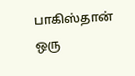பாகிஸ்தான் ஒரு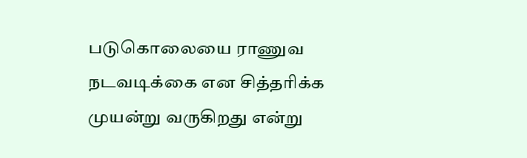படுகொலையை ராணுவ நடவடிக்கை என சித்தரிக்க முயன்று வருகிறது என்று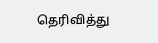தெரிவித்து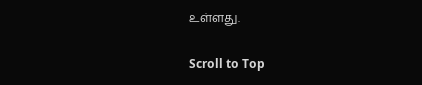உள்ளது.

Scroll to Top